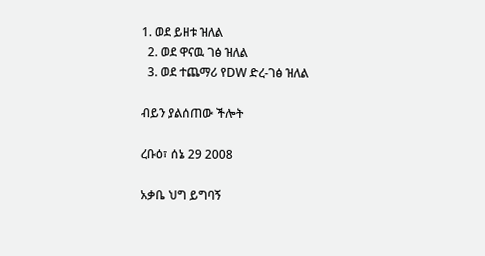1. ወደ ይዘቱ ዝለል
  2. ወደ ዋናዉ ገፅ ዝለል
  3. ወደ ተጨማሪ የDW ድረ-ገፅ ዝለል

ብይን ያልሰጠው ችሎት

ረቡዕ፣ ሰኔ 29 2008

አቃቤ ህግ ይግባኝ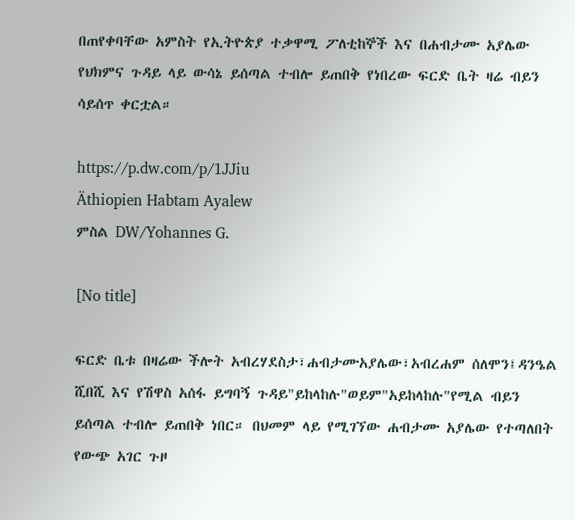በጠየቀባቸው አምስት የኢትዮጵያ ተቃዋሚ ፖለቲከኞች እና በሐብታሙ አያሌው የህክምና ጉዳይ ላይ ውሳኔ ይሰጣል ተብሎ ይጠበቅ የነበረው ፍርድ ቤት ዛሬ ብይን ሳይሰጥ ቀርቷል።

https://p.dw.com/p/1JJiu
Äthiopien Habtam Ayalew
ምስል DW/Yohannes G.

[No title]

ፍርድ ቤቱ በዛሬው ችሎት አብረሃደስታ፣ሐብታሙአያሌው፣አብረሐም ሰለሞን፤ዳንዔል ሺበሺ እና የሽዋስ አሰፋ ይግባኝ ጉዳይ"ይከላከሉ"ወይም"አይከላከሉ"የሚል ብይን ይሰጣል ተብሎ ይጠበቅ ነበር። በህመም ላይ የሚገኘው ሐብታሙ አያሌው የተጣለበት የውጭ አገር ጉዞ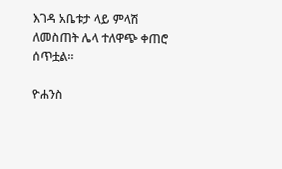እገዳ አቤቱታ ላይ ምላሽ ለመስጠት ሌላ ተለዋጭ ቀጠሮ ሰጥቷል።

ዮሐንስ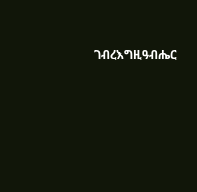ገብረእግዚዓብሔር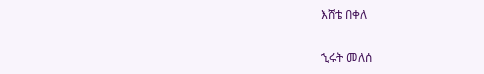እሸቴ በቀለ

ኂሩት መለሰ